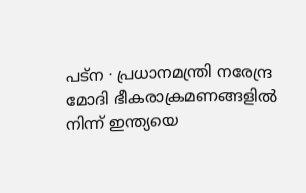പട്ന ∙ പ്രധാനമന്ത്രി നരേന്ദ്ര മോദി ഭീകരാക്രമണങ്ങളിൽ നിന്ന് ഇന്ത്യയെ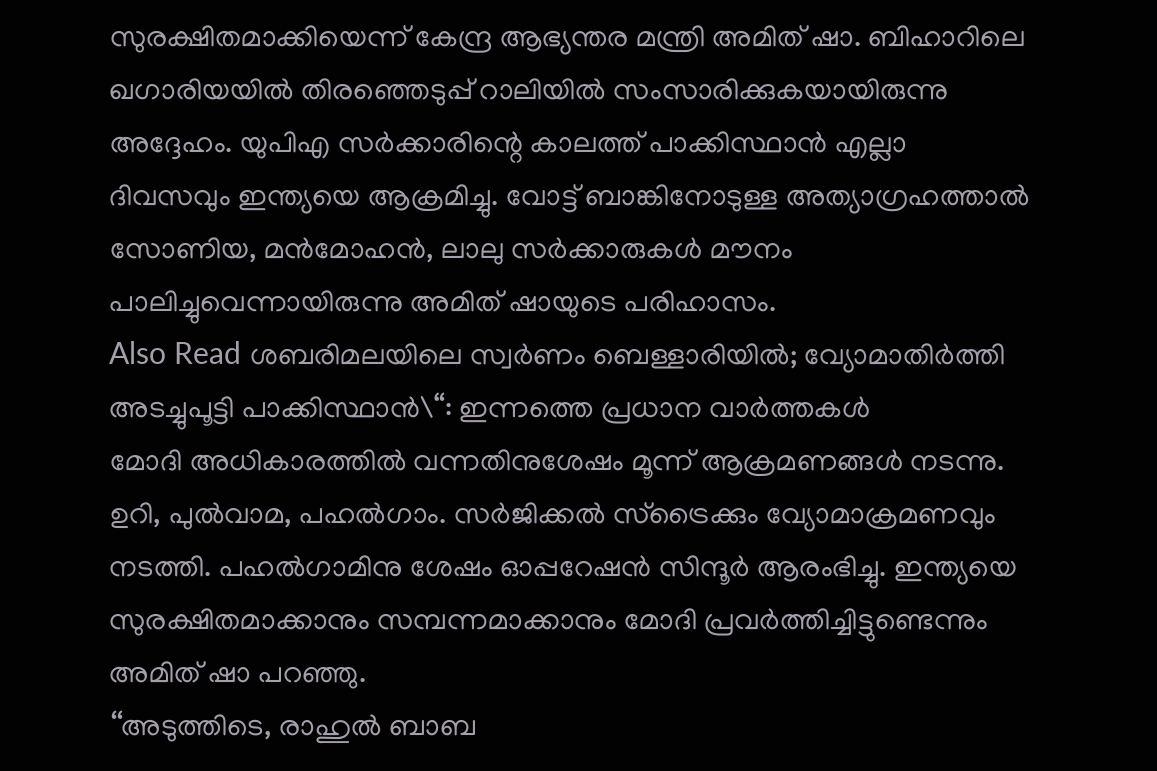സുരക്ഷിതമാക്കിയെന്ന് കേന്ദ്ര ആഭ്യന്തര മന്ത്രി അമിത് ഷാ. ബിഹാറിലെ ഖഗാരിയയിൽ തിരഞ്ഞെടുപ്പ് റാലിയിൽ സംസാരിക്കുകയായിരുന്നു അദ്ദേഹം. യുപിഎ സർക്കാരിന്റെ കാലത്ത് പാക്കിസ്ഥാൻ എല്ലാ ദിവസവും ഇന്ത്യയെ ആക്രമിച്ചു. വോട്ട് ബാങ്കിനോടുള്ള അത്യാഗ്രഹത്താൽ സോണിയ, മൻമോഹൻ, ലാലു സർക്കാരുകൾ മൗനം പാലിച്ചുവെന്നായിരുന്നു അമിത് ഷായുടെ പരിഹാസം.
Also Read ശബരിമലയിലെ സ്വർണം ബെള്ളാരിയിൽ; വ്യോമാതിർത്തി അടച്ചുപൂട്ടി പാക്കിസ്ഥാൻ\“: ഇന്നത്തെ പ്രധാന വാർത്തകൾ
മോദി അധികാരത്തിൽ വന്നതിനുശേഷം മൂന്ന് ആക്രമണങ്ങൾ നടന്നു. ഉറി, പുൽവാമ, പഹൽഗാം. സർജിക്കൽ സ്ട്രൈക്കും വ്യോമാക്രമണവും നടത്തി. പഹൽഗാമിനു ശേഷം ഓപ്പറേഷൻ സിന്ദൂർ ആരംഭിച്ചു. ഇന്ത്യയെ സുരക്ഷിതമാക്കാനും സമ്പന്നമാക്കാനും മോദി പ്രവർത്തിച്ചിട്ടുണ്ടെന്നും അമിത് ഷാ പറഞ്ഞു.
‘‘അടുത്തിടെ, രാഹുൽ ബാബ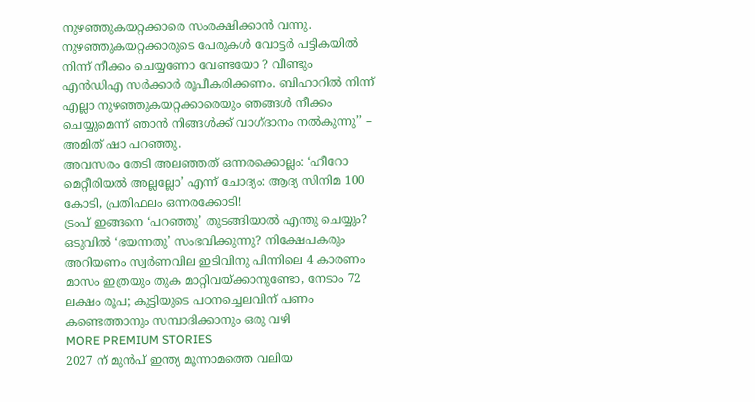നുഴഞ്ഞുകയറ്റക്കാരെ സംരക്ഷിക്കാൻ വന്നു. നുഴഞ്ഞുകയറ്റക്കാരുടെ പേരുകൾ വോട്ടർ പട്ടികയിൽ നിന്ന് നീക്കം ചെയ്യണോ വേണ്ടയോ ? വീണ്ടും എൻഡിഎ സർക്കാർ രൂപീകരിക്കണം. ബിഹാറിൽ നിന്ന് എല്ലാ നുഴഞ്ഞുകയറ്റക്കാരെയും ഞങ്ങൾ നീക്കം ചെയ്യുമെന്ന് ഞാൻ നിങ്ങൾക്ക് വാഗ്ദാനം നൽകുന്നു’’ – അമിത് ഷാ പറഞ്ഞു.
അവസരം തേടി അലഞ്ഞത് ഒന്നരക്കൊല്ലം: ‘ഹീറോ മെറ്റീരിയൽ അല്ലല്ലോ’ എന്ന് ചോദ്യം: ആദ്യ സിനിമ 100 കോടി, പ്രതിഫലം ഒന്നരക്കോടി!
ട്രംപ് ഇങ്ങനെ ‘പറഞ്ഞു’ തുടങ്ങിയാൽ എന്തു ചെയ്യും? ഒടുവിൽ ‘ഭയന്നതു’ സംഭവിക്കുന്നു? നിക്ഷേപകരും അറിയണം സ്വർണവില ഇടിവിനു പിന്നിലെ 4 കാരണം
മാസം ഇത്രയും തുക മാറ്റിവയ്ക്കാനുണ്ടോ, നേടാം 72 ലക്ഷം രൂപ; കുട്ടിയുടെ പഠനച്ചെലവിന് പണം കണ്ടെത്താനും സമ്പാദിക്കാനും ഒരു വഴി
MORE PREMIUM STORIES
2027 ന് മുൻപ് ഇന്ത്യ മൂന്നാമത്തെ വലിയ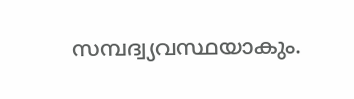സമ്പദ്വ്യവസ്ഥയാകും.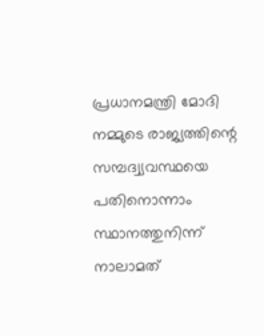പ്രധാനമന്ത്രി മോദി നമ്മുടെ രാജ്യത്തിന്റെ സമ്പദ്വ്യവസ്ഥയെ പതിനൊന്നാം സ്ഥാനത്തുനിന്ന് നാലാമത്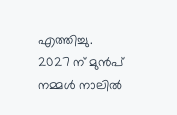എത്തിച്ചു. 2027 ന് മുൻപ് നമ്മൾ നാലിൽ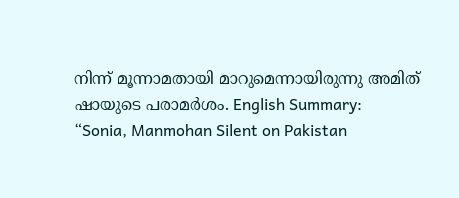നിന്ന് മൂന്നാമതായി മാറുമെന്നായിരുന്നു അമിത് ഷായുടെ പരാമർശം. English Summary:
“Sonia, Manmohan Silent on Pakistan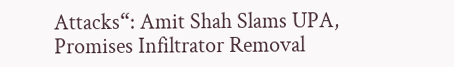Attacks“: Amit Shah Slams UPA, Promises Infiltrator Removal